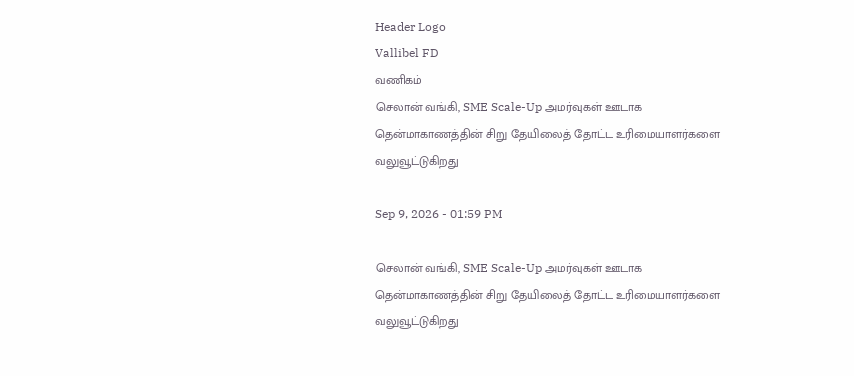Header Logo
Vallibel FD
வணிகம்
செலான் வங்கி, SME Scale-Up அமர்வுகள் ஊடாக தென்மாகாணத்தின் சிறு தேயிலைத் தோட்ட உரிமையாளர்களை வலுவூட்டுகிறது

Sep 9, 2026 - 01:59 PM

செலான் வங்கி, SME Scale-Up அமர்வுகள் ஊடாக தென்மாகாணத்தின் சிறு தேயிலைத் தோட்ட உரிமையாளர்களை வலுவூட்டுகிறது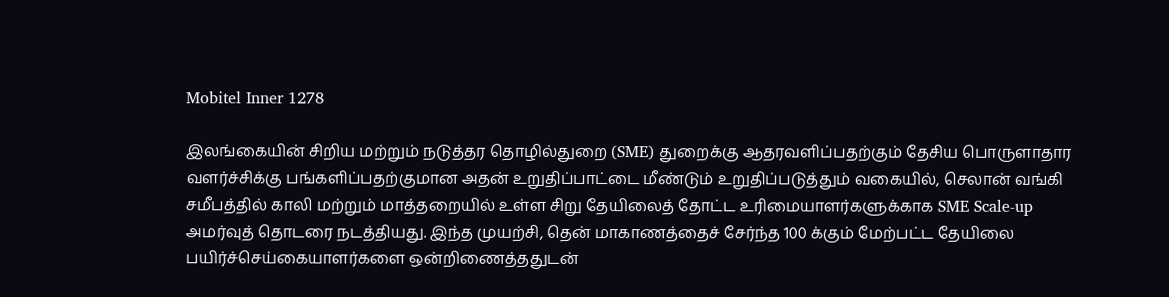Mobitel Inner 1278

இலங்கையின் சிறிய மற்றும் நடுத்தர தொழில்துறை (SME) துறைக்கு ஆதரவளிப்பதற்கும் தேசிய பொருளாதார வளர்ச்சிக்கு பங்களிப்பதற்குமான அதன் உறுதிப்பாட்டை மீண்டும் உறுதிப்படுத்தும் வகையில், செலான் வங்கி சமீபத்தில் காலி மற்றும் மாத்தறையில் உள்ள சிறு தேயிலைத் தோட்ட உரிமையாளர்களுக்காக SME Scale-up அமர்வுத் தொடரை நடத்தியது. இந்த முயற்சி, தென் மாகாணத்தைச் சேர்ந்த 100 க்கும் மேற்பட்ட தேயிலை பயிர்ச்செய்கையாளர்களை ஒன்றிணைத்ததுடன்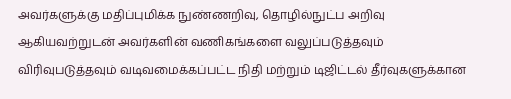அவர்களுக்கு மதிப்புமிக்க நுண்ணறிவு, தொழில்நுட்ப அறிவு ஆகியவற்றுடன் அவர்களின் வணிகங்களை வலுப்படுத்தவும் விரிவுபடுத்தவும் வடிவமைக்கப்பட்ட நிதி மற்றும் டிஜிட்டல் தீர்வுகளுக்கான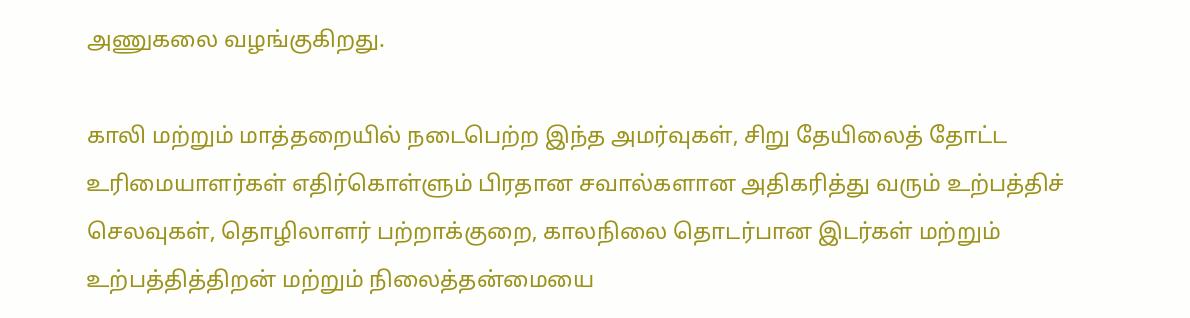அணுகலை வழங்குகிறது.

காலி மற்றும் மாத்தறையில் நடைபெற்ற இந்த அமர்வுகள், சிறு தேயிலைத் தோட்ட உரிமையாளர்கள் எதிர்கொள்ளும் பிரதான சவால்களான அதிகரித்து வரும் உற்பத்திச் செலவுகள், தொழிலாளர் பற்றாக்குறை, காலநிலை தொடர்பான இடர்கள் மற்றும் உற்பத்தித்திறன் மற்றும் நிலைத்தன்மையை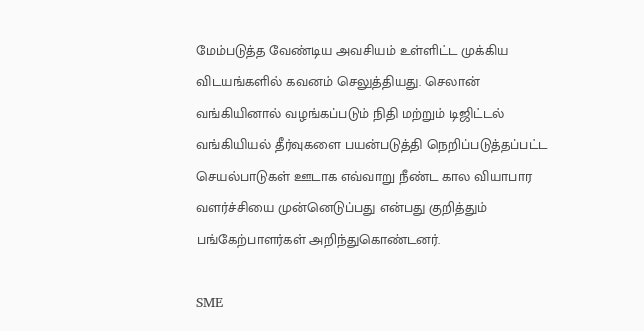மேம்படுத்த வேண்டிய அவசியம் உள்ளிட்ட முக்கிய விடயங்களில் கவனம் செலுத்தியது. செலான் வங்கியினால் வழங்கப்படும் நிதி மற்றும் டிஜிட்டல் வங்கியியல் தீர்வுகளை பயன்படுத்தி நெறிப்படுத்தப்பட்ட செயல்பாடுகள் ஊடாக எவ்வாறு நீண்ட கால வியாபார வளர்ச்சியை முன்னெடுப்பது என்பது குறித்தும் பங்கேற்பாளர்கள் அறிந்துகொண்டனர்.

SME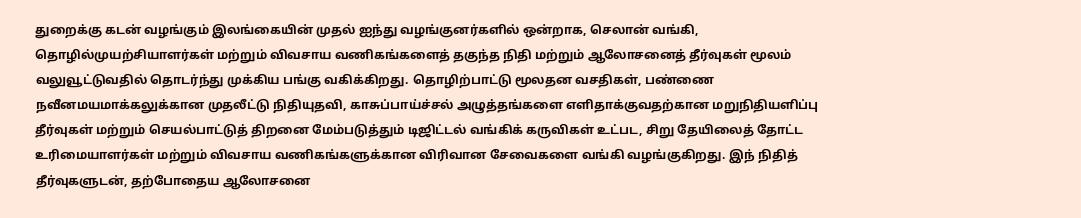துறைக்கு கடன் வழங்கும் இலங்கையின் முதல் ஐந்து வழங்குனர்களில் ஒன்றாக, செலான் வங்கி, தொழில்முயற்சியாளர்கள் மற்றும் விவசாய வணிகங்களைத் தகுந்த நிதி மற்றும் ஆலோசனைத் தீர்வுகள் மூலம் வலுவூட்டுவதில் தொடர்ந்து முக்கிய பங்கு வகிக்கிறது. தொழிற்பாட்டு மூலதன வசதிகள், பண்ணை நவீனமயமாக்கலுக்கான முதலீட்டு நிதியுதவி, காசுப்பாய்ச்சல் அழுத்தங்களை எளிதாக்குவதற்கான மறுநிதியளிப்பு தீர்வுகள் மற்றும் செயல்பாட்டுத் திறனை மேம்படுத்தும் டிஜிட்டல் வங்கிக் கருவிகள் உட்பட, சிறு தேயிலைத் தோட்ட உரிமையாளர்கள் மற்றும் விவசாய வணிகங்களுக்கான விரிவான சேவைகளை வங்கி வழங்குகிறது. இந் நிதித் தீர்வுகளுடன், தற்போதைய ஆலோசனை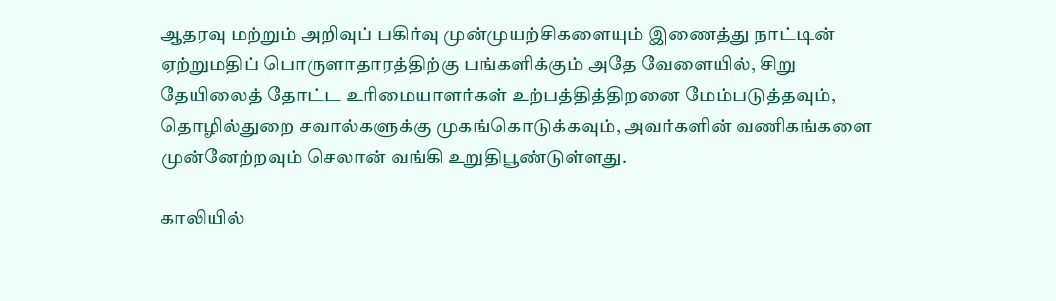ஆதரவு மற்றும் அறிவுப் பகிர்வு முன்முயற்சிகளையும் இணைத்து நாட்டின் ஏற்றுமதிப் பொருளாதாரத்திற்கு பங்களிக்கும் அதே வேளையில், சிறு தேயிலைத் தோட்ட உரிமையாளர்கள் உற்பத்தித்திறனை மேம்படுத்தவும், தொழில்துறை சவால்களுக்கு முகங்கொடுக்கவும், அவர்களின் வணிகங்களை முன்னேற்றவும் செலான் வங்கி உறுதிபூண்டுள்ளது.

காலியில்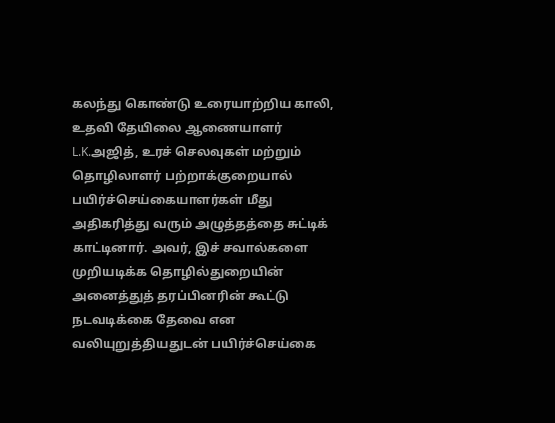கலந்து கொண்டு உரையாற்றிய காலி, உதவி தேயிலை ஆணையாளர் L.K.அஜித், உரச் செலவுகள் மற்றும் தொழிலாளர் பற்றாக்குறையால் பயிர்ச்செய்கையாளர்கள் மீது அதிகரித்து வரும் அழுத்தத்தை சுட்டிக் காட்டினார். அவர், இச் சவால்களை முறியடிக்க தொழில்துறையின் அனைத்துத் தரப்பினரின் கூட்டு நடவடிக்கை தேவை என வலியுறுத்தியதுடன் பயிர்ச்செய்கை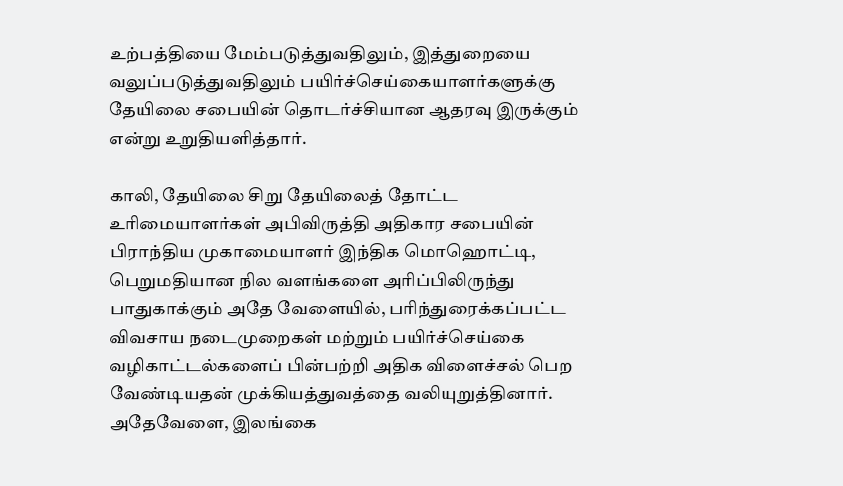உற்பத்தியை மேம்படுத்துவதிலும், இத்துறையை வலுப்படுத்துவதிலும் பயிர்ச்செய்கையாளர்களுக்கு தேயிலை சபையின் தொடர்ச்சியான ஆதரவு இருக்கும் என்று உறுதியளித்தார்.

காலி, தேயிலை சிறு தேயிலைத் தோட்ட உரிமையாளர்கள் அபிவிருத்தி அதிகார சபையின் பிராந்திய முகாமையாளர் இந்திக மொஹொட்டி, பெறுமதியான நில வளங்களை அரிப்பிலிருந்து பாதுகாக்கும் அதே வேளையில், பரிந்துரைக்கப்பட்ட விவசாய நடைமுறைகள் மற்றும் பயிர்ச்செய்கை வழிகாட்டல்களைப் பின்பற்றி அதிக விளைச்சல் பெற வேண்டியதன் முக்கியத்துவத்தை வலியுறுத்தினார். அதேவேளை, இலங்கை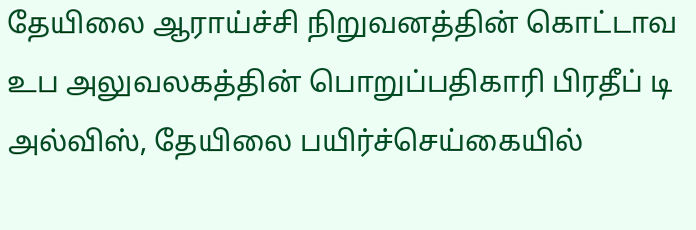தேயிலை ஆராய்ச்சி நிறுவனத்தின் கொட்டாவ உப அலுவலகத்தின் பொறுப்பதிகாரி பிரதீப் டி அல்விஸ், தேயிலை பயிர்ச்செய்கையில்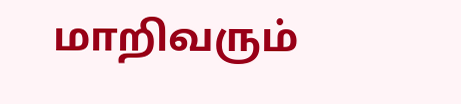மாறிவரும்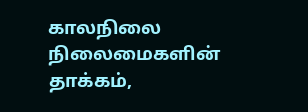காலநிலை நிலைமைகளின் தாக்கம்,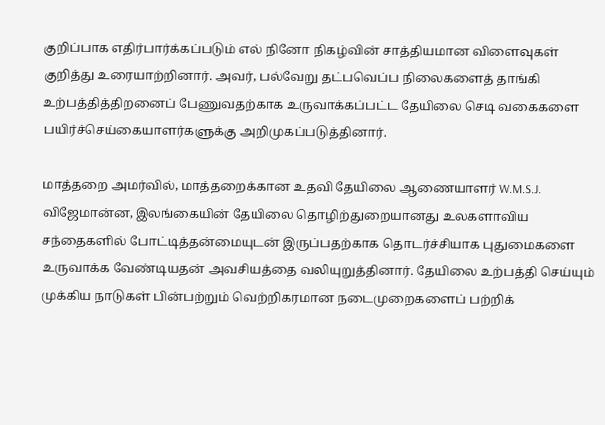குறிப்பாக எதிர்பார்க்கப்படும் எல் நினோ நிகழ்வின் சாத்தியமான விளைவுகள் குறித்து உரையாற்றினார். அவர், பல்வேறு தட்பவெப்ப நிலைகளைத் தாங்கி உற்பத்தித்திறனைப் பேணுவதற்காக உருவாக்கப்பட்ட தேயிலை செடி வகைகளை பயிர்ச்செய்கையாளர்களுக்கு அறிமுகப்படுத்தினார்.

மாத்தறை அமர்வில், மாத்தறைக்கான உதவி தேயிலை ஆணையாளர் W.M.S.J. விஜேமான்ன, இலங்கையின் தேயிலை தொழிற்துறையானது உலகளாவிய சந்தைகளில் போட்டித்தன்மையுடன் இருப்பதற்காக தொடர்ச்சியாக புதுமைகளை உருவாக்க வேண்டியதன் அவசியத்தை வலியுறுத்தினார். தேயிலை உற்பத்தி செய்யும் முக்கிய நாடுகள் பின்பற்றும் வெற்றிகரமான நடைமுறைகளைப் பற்றிக்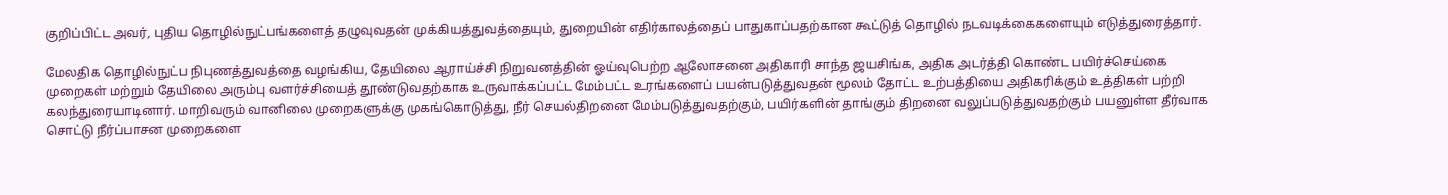குறிப்பிட்ட அவர், புதிய தொழில்நுட்பங்களைத் தழுவுவதன் முக்கியத்துவத்தையும், துறையின் எதிர்காலத்தைப் பாதுகாப்பதற்கான கூட்டுத் தொழில் நடவடிக்கைகளையும் எடுத்துரைத்தார்.

மேலதிக தொழில்நுட்ப நிபுணத்துவத்தை வழங்கிய, தேயிலை ஆராய்ச்சி நிறுவனத்தின் ஓய்வுபெற்ற ஆலோசனை அதிகாரி சாந்த ஜயசிங்க, அதிக அடர்த்தி கொண்ட பயிர்ச்செய்கை முறைகள் மற்றும் தேயிலை அரும்பு வளர்ச்சியைத் தூண்டுவதற்காக உருவாக்கப்பட்ட மேம்பட்ட உரங்களைப் பயன்படுத்துவதன் மூலம் தோட்ட உற்பத்தியை அதிகரிக்கும் உத்திகள் பற்றி கலந்துரையாடினார். மாறிவரும் வானிலை முறைகளுக்கு முகங்கொடுத்து, நீர் செயல்திறனை மேம்படுத்துவதற்கும், பயிர்களின் தாங்கும் திறனை வலுப்படுத்துவதற்கும் பயனுள்ள தீர்வாக சொட்டு நீர்ப்பாசன முறைகளை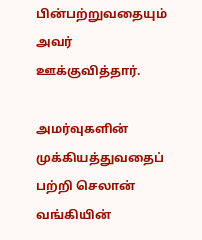பின்பற்றுவதையும் அவர் ஊக்குவித்தார்.

அமர்வுகளின் முக்கியத்துவதைப் பற்றி செலான் வங்கியின்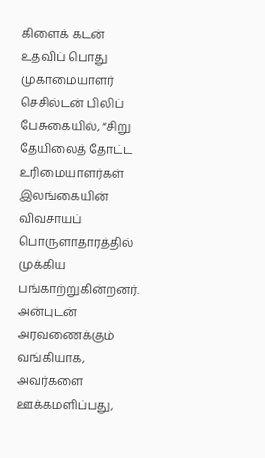கிளைக் கடன் உதவிப் பொது முகாமையாளர் செசில்டன் பிலிப் பேசுகையில், “சிறு தேயிலைத் தோட்ட உரிமையாளர்கள் இலங்கையின் விவசாயப் பொருளாதாரத்தில் முக்கிய பங்காற்றுகின்றனர். அன்புடன் அரவணைக்கும் வங்கியாக, அவர்களை ஊக்கமளிப்பது,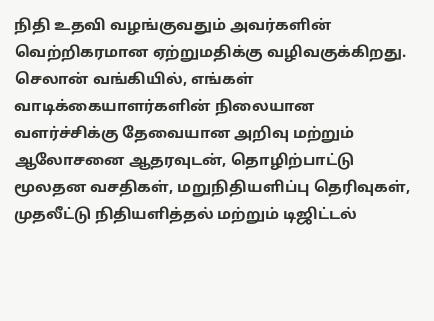நிதி உதவி வழங்குவதும் அவர்களின் வெற்றிகரமான ஏற்றுமதிக்கு வழிவகுக்கிறது. செலான் வங்கியில், எங்கள் வாடிக்கையாளர்களின் நிலையான வளர்ச்சிக்கு தேவையான அறிவு மற்றும் ஆலோசனை ஆதரவுடன், தொழிற்பாட்டு மூலதன வசதிகள், மறுநிதியளிப்பு தெரிவுகள், முதலீட்டு நிதியளித்தல் மற்றும் டிஜிட்டல்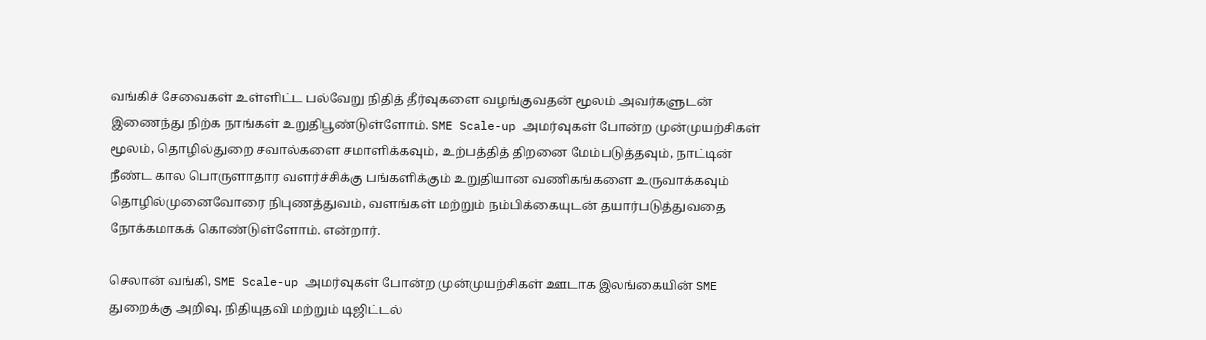வங்கிச் சேவைகள் உள்ளிட்ட பல்வேறு நிதித் தீர்வுகளை வழங்குவதன் மூலம் அவர்களுடன் இணைந்து நிற்க நாங்கள் உறுதிபூண்டுள்ளோம். SME Scale-up அமர்வுகள் போன்ற முன்முயற்சிகள் மூலம், தொழில்துறை சவால்களை சமாளிக்கவும், உற்பத்தித் திறனை மேம்படுத்தவும், நாட்டின் நீண்ட கால பொருளாதார வளர்ச்சிக்கு பங்களிக்கும் உறுதியான வணிகங்களை உருவாக்கவும் தொழில்முனைவோரை நிபுணத்துவம், வளங்கள் மற்றும் நம்பிக்கையுடன் தயார்படுத்துவதை நோக்கமாகக் கொண்டுள்ளோம். என்றார்.

செலான் வங்கி, SME Scale-up அமர்வுகள் போன்ற முன்முயற்சிகள் ஊடாக இலங்கையின் SME துறைக்கு அறிவு, நிதியுதவி மற்றும் டிஜிட்டல்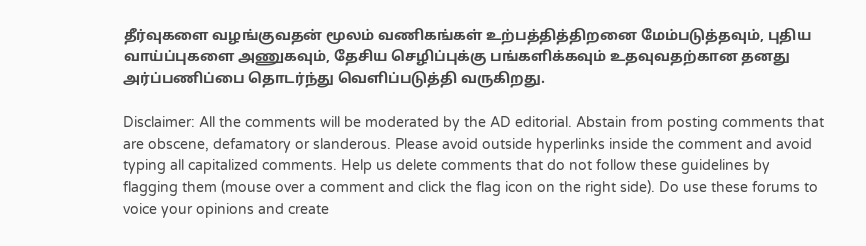தீர்வுகளை வழங்குவதன் மூலம் வணிகங்கள் உற்பத்தித்திறனை மேம்படுத்தவும், புதிய வாய்ப்புகளை அணுகவும், தேசிய செழிப்புக்கு பங்களிக்கவும் உதவுவதற்கான தனது அர்ப்பணிப்பை தொடர்ந்து வெளிப்படுத்தி வருகிறது.

Disclaimer: All the comments will be moderated by the AD editorial. Abstain from posting comments that are obscene, defamatory or slanderous. Please avoid outside hyperlinks inside the comment and avoid typing all capitalized comments. Help us delete comments that do not follow these guidelines by flagging them (mouse over a comment and click the flag icon on the right side). Do use these forums to voice your opinions and create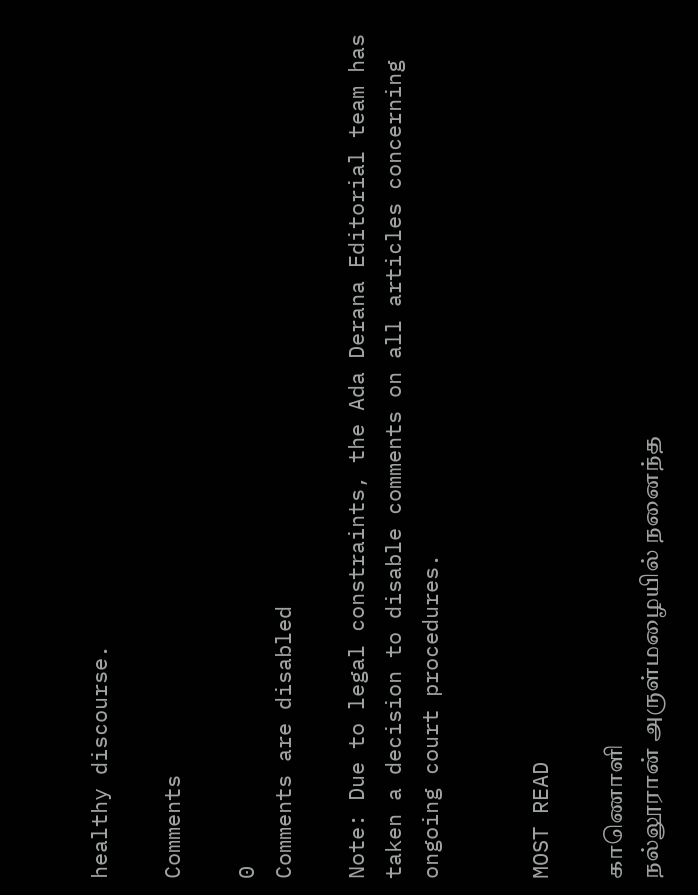healthy discourse.

Comments

0
Comments are disabled

Note: Due to legal constraints, the Ada Derana Editorial team has taken a decision to disable comments on all articles concerning ongoing court procedures.


MOST READ

காணொளி
நல்லூரான் அருள்மழையில் நனைந்த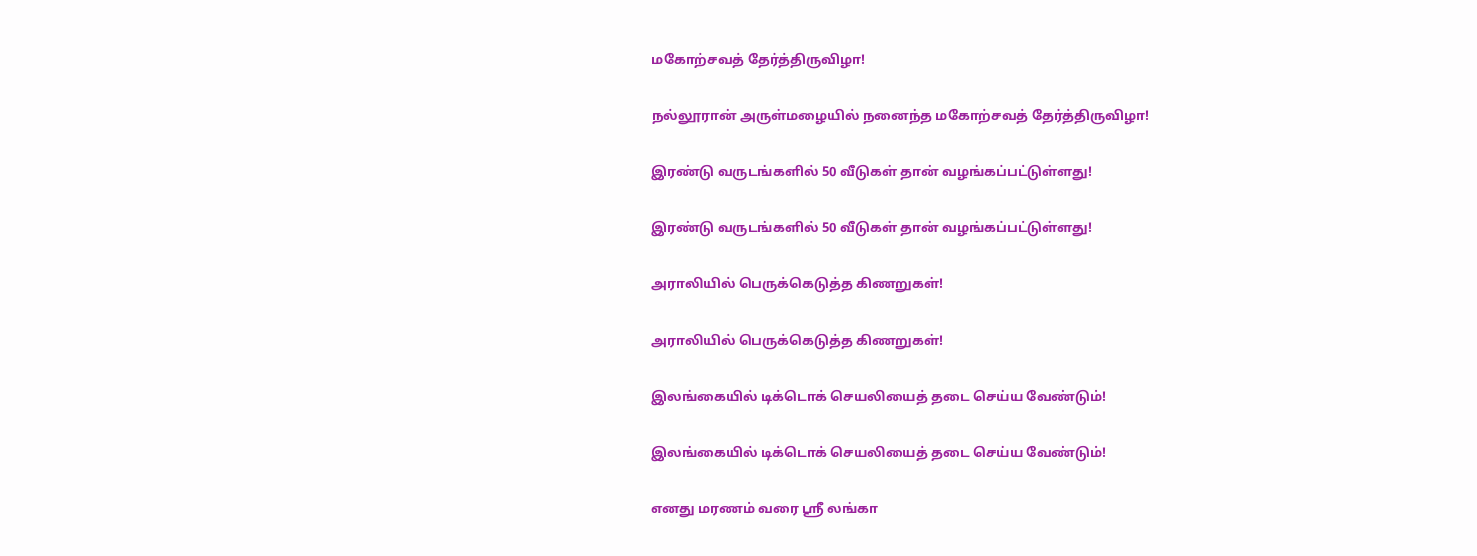மகோற்சவத் தேர்த்திருவிழா!

நல்லூரான் அருள்மழையில் நனைந்த மகோற்சவத் தேர்த்திருவிழா!

இரண்டு வருடங்களில் 50 வீடுகள் தான் வழங்கப்பட்டுள்ளது!

இரண்டு வருடங்களில் 50 வீடுகள் தான் வழங்கப்பட்டுள்ளது!

அராலியில் பெருக்கெடுத்த கிணறுகள்!

அராலியில் பெருக்கெடுத்த கிணறுகள்!

இலங்கையில் டிக்டொக் செயலியைத் தடை செய்ய வேண்டும்!

இலங்கையில் டிக்டொக் செயலியைத் தடை செய்ய வேண்டும்!

எனது மரணம் வரை ஸ்ரீ லங்கா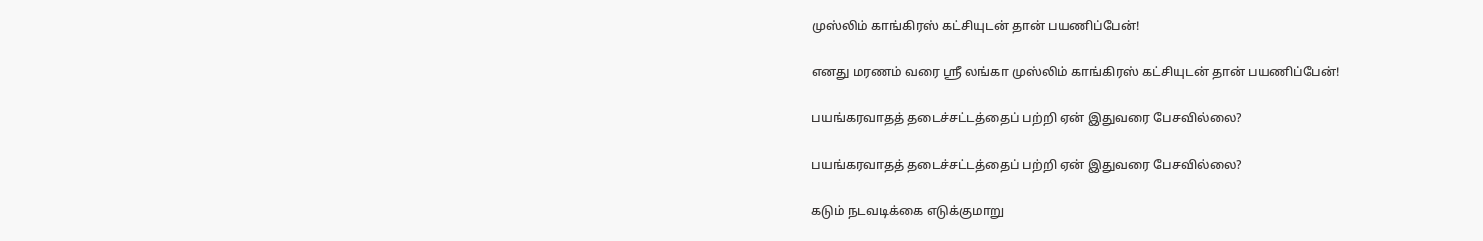முஸ்லிம் காங்கிரஸ் கட்சியுடன் தான் பயணிப்பேன்!

எனது மரணம் வரை ஸ்ரீ லங்கா முஸ்லிம் காங்கிரஸ் கட்சியுடன் தான் பயணிப்பேன்!

பயங்கரவாதத் தடைச்சட்டத்தைப் பற்றி ஏன் இதுவரை பேசவில்லை?

பயங்கரவாதத் தடைச்சட்டத்தைப் பற்றி ஏன் இதுவரை பேசவில்லை?

கடும் நடவடிக்கை எடுக்குமாறு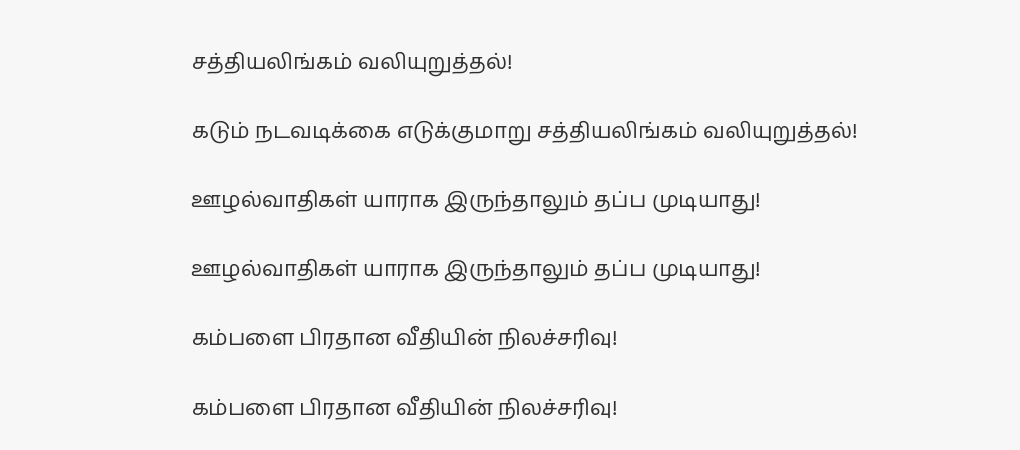சத்தியலிங்கம் வலியுறுத்தல்!

கடும் நடவடிக்கை எடுக்குமாறு சத்தியலிங்கம் வலியுறுத்தல்!

ஊழல்வாதிகள் யாராக இருந்தாலும் தப்ப முடியாது!

ஊழல்வாதிகள் யாராக இருந்தாலும் தப்ப முடியாது!

கம்பளை பிரதான வீதியின் நிலச்சரிவு!

கம்பளை பிரதான வீதியின் நிலச்சரிவு!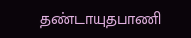தண்டாயுதபாணி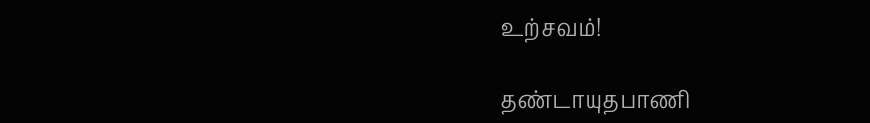உற்சவம்!

தண்டாயுதபாணி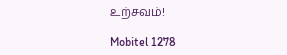உற்சவம்!

Mobitel 1278